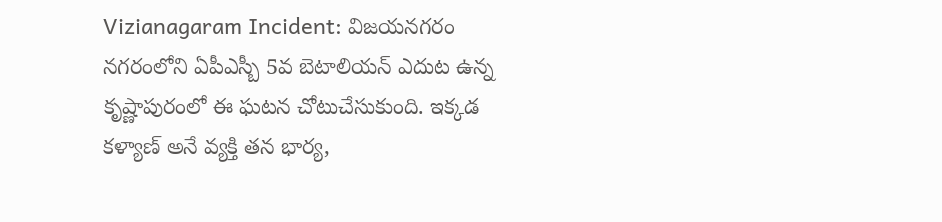Vizianagaram Incident: విజయనగరం నగరంలోని ఏపీఎస్బీ 5వ బెటాలియన్ ఎదుట ఉన్న కృష్ణాపురంలో ఈ ఘటన చోటుచేసుకుంది. ఇక్కడ కళ్యాణ్ అనే వ్యక్తి తన భార్య,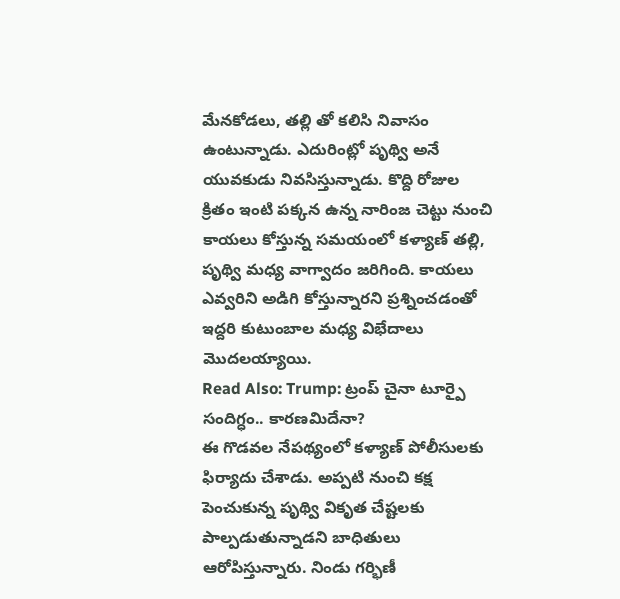మేనకోడలు, తల్లి తో కలిసి నివాసం ఉంటున్నాడు. ఎదురింట్లో పృథ్వి అనే యువకుడు నివసిస్తున్నాడు. కొద్ది రోజుల క్రితం ఇంటి పక్కన ఉన్న నారింజ చెట్టు నుంచి కాయలు కోస్తున్న సమయంలో కళ్యాణ్ తల్లి, పృథ్వి మధ్య వాగ్వాదం జరిగింది. కాయలు ఎవ్వరిని అడిగి కోస్తున్నారని ప్రశ్నించడంతో ఇద్దరి కుటుంబాల మధ్య విభేదాలు మొదలయ్యాయి.
Read Also: Trump: ట్రంప్ చైనా టూర్పై సందిగ్ధం.. కారణమిదేనా?
ఈ గొడవల నేపథ్యంలో కళ్యాణ్ పోలీసులకు ఫిర్యాదు చేశాడు. అప్పటి నుంచి కక్ష పెంచుకున్న పృథ్వి వికృత చేష్టలకు పాల్పడుతున్నాడని బాధితులు ఆరోపిస్తున్నారు. నిండు గర్భిణీ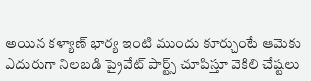అయిన కళ్యాణ్ భార్య ఇంటి ముందు కూర్చుంటే ఆమెకు ఎదురుగా నిలబడి ప్రైవేట్ పార్ట్స్ చూపిస్తూ వెకిలి చేష్టలు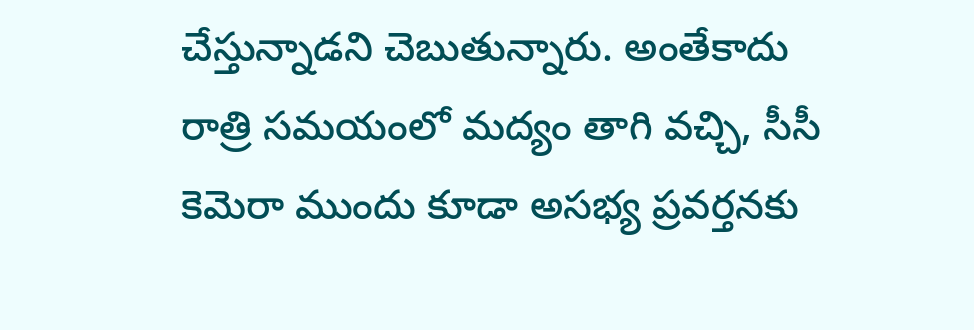చేస్తున్నాడని చెబుతున్నారు. అంతేకాదు రాత్రి సమయంలో మద్యం తాగి వచ్చి, సీసీ కెమెరా ముందు కూడా అసభ్య ప్రవర్తనకు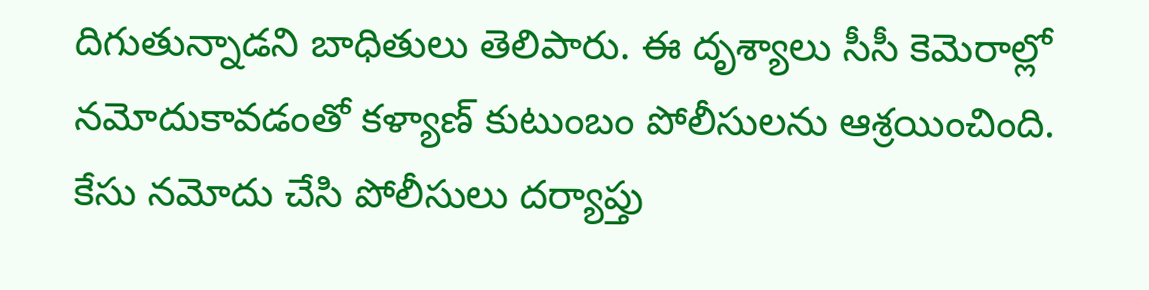దిగుతున్నాడని బాధితులు తెలిపారు. ఈ దృశ్యాలు సీసీ కెమెరాల్లో నమోదుకావడంతో కళ్యాణ్ కుటుంబం పోలీసులను ఆశ్రయించింది. కేసు నమోదు చేసి పోలీసులు దర్యాప్తు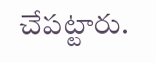చేపట్టారు.